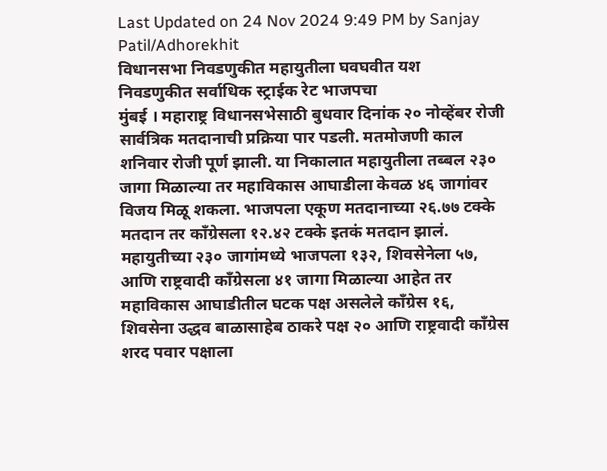Last Updated on 24 Nov 2024 9:49 PM by Sanjay Patil/Adhorekhit
विधानसभा निवडणुकीत महायुतीला घवघवीत यश
निवडणुकीत सर्वाधिक स्ट्राईक रेट भाजपचा
मुंबई । महाराष्ट्र विधानसभेसाठी बुधवार दिनांक २० नोव्हेंबर रोजी सार्वत्रिक मतदानाची प्रक्रिया पार पडली. मतमोजणी काल शनिवार रोजी पूर्ण झाली. या निकालात महायुतीला तब्बल २३० जागा मिळाल्या तर महाविकास आघाडीला केवळ ४६ जागांवर विजय मिळू शकला. भाजपला एकूण मतदानाच्या २६.७७ टक्के मतदान तर काँग्रेसला १२.४२ टक्के इतकं मतदान झालं.
महायुतीच्या २३० जागांमध्ये भाजपला १३२, शिवसेनेला ५७, आणि राष्ट्रवादी काँग्रेसला ४१ जागा मिळाल्या आहेत तर महाविकास आघाडीतील घटक पक्ष असलेले काँग्रेस १६, शिवसेना उद्धव बाळासाहेब ठाकरे पक्ष २० आणि राष्ट्रवादी काँग्रेस शरद पवार पक्षाला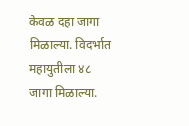केवळ दहा जागा मिळाल्या. विदर्भात महायुतीला ४८ जागा मिळाल्या.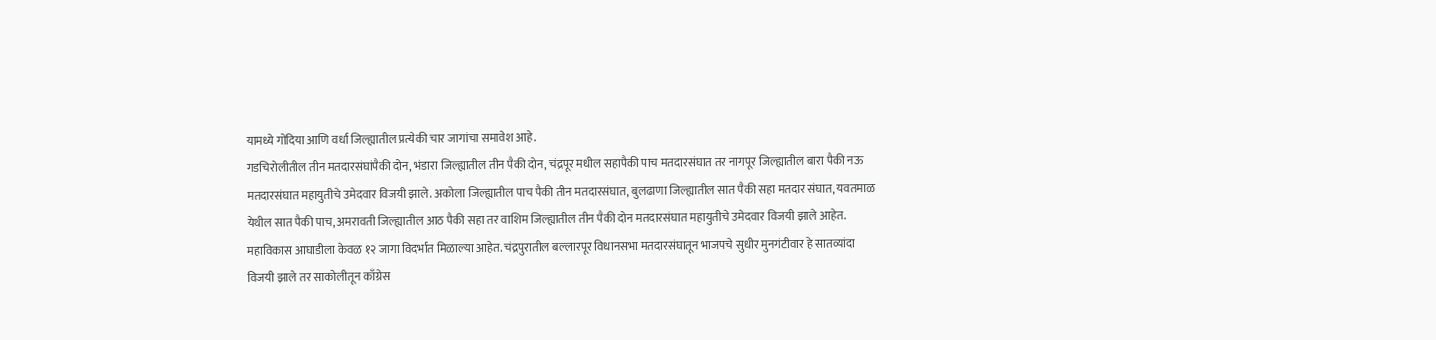यामध्ये गोंदिया आणि वर्धा जिल्ह्यातील प्रत्येकी चार जागांचा समावेश आहे.
गडचिरोलीतील तीन मतदारसंघांपैकी दोन, भंडारा जिल्ह्यातील तीन पैकी दोन, चंद्रपूर मधील सहापैकी पाच मतदारसंघात तर नागपूर जिल्ह्यातील बारा पैकी नऊ मतदारसंघात महायुतीचे उमेदवार विजयी झाले. अकोला जिल्ह्यातील पाच पैकी तीन मतदारसंघात, बुलढाणा जिल्ह्यातील सात पैकी सहा मतदार संघात, यवतमाळ येथील सात पैकी पाच, अमरावती जिल्ह्यातील आठ पैकी सहा तर वाशिम जिल्ह्यातील तीन पैकी दोन मतदारसंघात महायुतीचे उमेदवार विजयी झाले आहेत.
महाविकास आघाडीला केवळ १२ जागा विदर्भात मिळाल्या आहेत. चंद्रपुरातील बल्लारपूर विधानसभा मतदारसंघातून भाजपचे सुधीर मुनगंटीवार हे सातव्यांदा विजयी झाले तर साकोलीतून काँग्रेस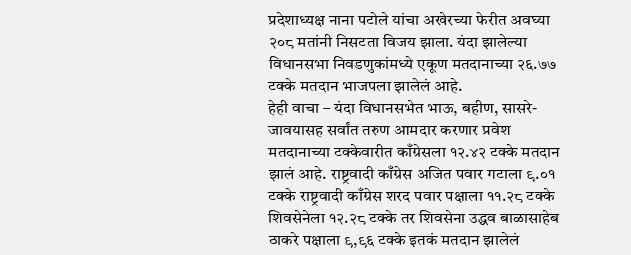प्रदेशाध्यक्ष नाना पटोले यांचा अखेरच्या फेरीत अवघ्या २०८ मतांनी निसटता विजय झाला. यंदा झालेल्या विधानसभा निवडणुकांमध्ये एकूण मतदानाच्या २६.७७ टक्के मतदान भाजपला झालेलं आहे.
हेही वाचा – यंदा विधानसभेत भाऊ, बहीण, सासरे-जावयासह सर्वांत तरुण आमदार करणार प्रवेश
मतदानाच्या टक्केवारीत काँग्रेसला १२.४२ टक्के मतदान झालं आहे. राष्ट्रवादी काँग्रेस अजित पवार गटाला ९.०१ टक्के राष्ट्रवादी काँग्रेस शरद पवार पक्षाला ११.२८ टक्के शिवसेनेला १२.२८ टक्के तर शिवसेना उद्धव बाळासाहेब ठाकरे पक्षाला ९,९६ टक्के इतकं मतदान झालेलं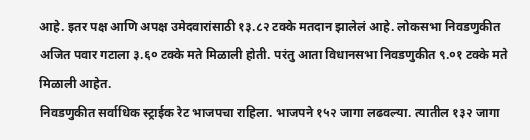आहे. इतर पक्ष आणि अपक्ष उमेदवारांसाठी १३.८२ टक्के मतदान झालेलं आहे. लोकसभा निवडणुकीत अजित पवार गटाला ३.६० टक्के मते मिळाली होती. परंतु आता विधानसभा निवडणुकीत ९.०१ टक्के मते मिळाली आहेत.
निवडणुकीत सर्वाधिक स्ट्राईक रेट भाजपचा राहिला. भाजपने १५२ जागा लढवल्या. त्यातील १३२ जागा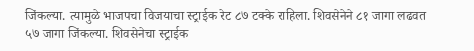जिंकल्या. त्यामुळे भाजपचा विजयाचा स्ट्राईक रेट ८७ टक्के राहिला. शिवसेनेने ८१ जागा लढवत ५७ जागा जिंकल्या. शिवसेनेचा स्ट्राईक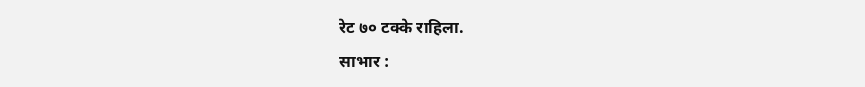रेट ७० टक्के राहिला.
साभार :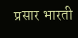प्रसार भारती